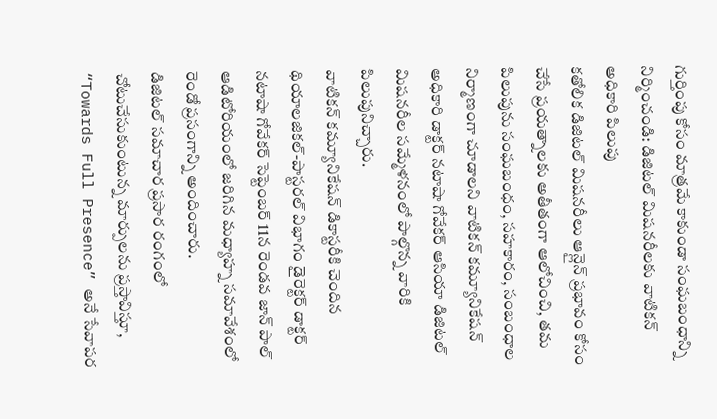గుర్తింపు కోసం మాత్రమే కాకుండా సంఘబంధాన్ని నిర్మించండి: డిజిటల్ మిషనరీలకు వాటికన్ అధికారి పిలుపు
కతోలిక డిజిటల్ మిషనరీలు ఆన్లైన్ ప్రభావం కోసం చేసే ప్రయత్నాలకు అతీతంగా ఆలోచించి, తమ పిలుపును సంఘబంధం, సహకారం, సంబంధాల నిర్మాణంగా చూడాలని వాటికన్ కమ్యూనికేషన్ అధికారి డాక్టర్ నటాషా గోవేకర్ ఆసియా డిజిటల్ మిషనరీల సమ్మేళనంలో పాల్గొన్న వారికి పిలుపునిచ్చారు.
వాటికన్ కమ్యూనికేషన్ డికాస్టరీకి చెందిన థియాలజికల్-పాస్టరల్ విభాగం డైరెక్టర్ డాక్టర్ నటాషా గోవేకర్ సెప్టెంబర్ 11న రెండవ జాన్ పాల్ ఆడిటోరియంలో జరిగిన మధ్యాహ్న సమావేశంలో రెండో ప్రసంగాన్ని అందించారు.
డిజిటల్ సమాచార ప్రసార రంగంలో చోటుచేసుకుంటున్న మార్పులను ప్రస్తావిస్తూ, “Towards Full Presence” అనే సేవాపర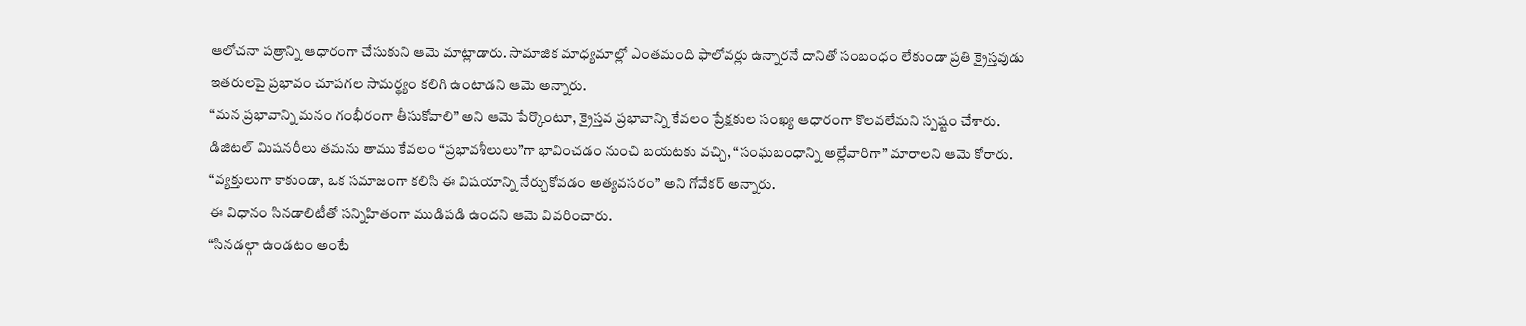ఆలోచనా పత్రాన్ని ఆధారంగా చేసుకుని ఆమె మాట్లాడారు. సామాజిక మాధ్యమాల్లో ఎంతమంది ఫాలోవర్లు ఉన్నారనే దానితో సంబంధం లేకుండా ప్రతి క్రైస్తవుడు ఇతరులపై ప్రభావం చూపగల సామర్థ్యం కలిగి ఉంటాడని ఆమె అన్నారు.
“మన ప్రభావాన్ని మనం గంభీరంగా తీసుకోవాలి” అని ఆమె పేర్కొంటూ, క్రైస్తవ ప్రభావాన్ని కేవలం ప్రేక్షకుల సంఖ్య ఆధారంగా కొలవలేమని స్పష్టం చేశారు.
డిజిటల్ మిషనరీలు తమను తాము కేవలం “ప్రభావశీలులు”గా భావించడం నుంచి బయటకు వచ్చి, “సంఘబంధాన్ని అల్లేవారిగా” మారాలని ఆమె కోరారు.
“వ్యక్తులుగా కాకుండా, ఒక సమాజంగా కలిసి ఈ విషయాన్ని నేర్చుకోవడం అత్యవసరం” అని గోవేకర్ అన్నారు.
ఈ విధానం సినడాలిటీతో సన్నిహితంగా ముడిపడి ఉందని ఆమె వివరించారు.
“సినడల్గా ఉండటం అంటే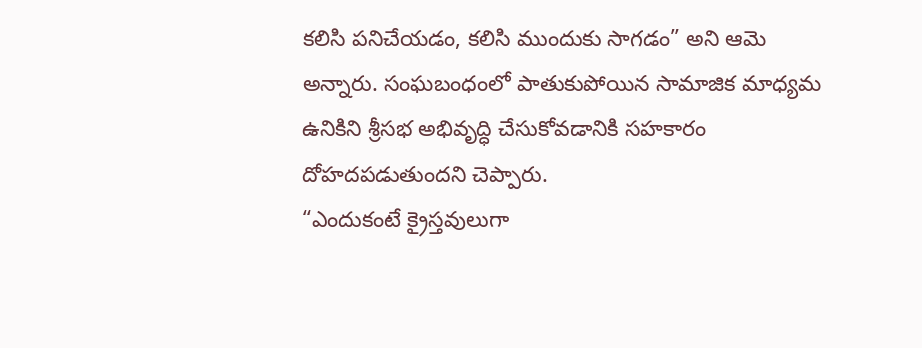కలిసి పనిచేయడం, కలిసి ముందుకు సాగడం” అని ఆమె అన్నారు. సంఘబంధంలో పాతుకుపోయిన సామాజిక మాధ్యమ ఉనికిని శ్రీసభ అభివృద్ధి చేసుకోవడానికి సహకారం దోహదపడుతుందని చెప్పారు.
“ఎందుకంటే క్రైస్తవులుగా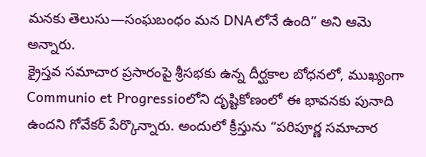మనకు తెలుసు—సంఘబంధం మన DNAలోనే ఉంది” అని ఆమె అన్నారు.
క్రైస్తవ సమాచార ప్రసారంపై శ్రీసభకు ఉన్న దీర్ఘకాల బోధనలో, ముఖ్యంగా Communio et Progressioలోని దృష్టికోణంలో ఈ భావనకు పునాది ఉందని గోవేకర్ పేర్కొన్నారు. అందులో క్రీస్తును “పరిపూర్ణ సమాచార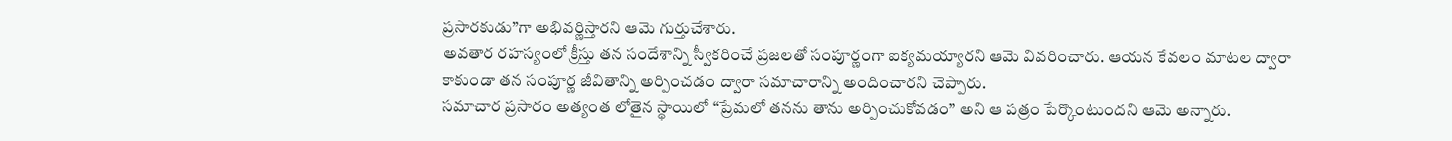ప్రసారకుడు”గా అభివర్ణిస్తారని ఆమె గుర్తుచేశారు.
అవతార రహస్యంలో క్రీస్తు తన సందేశాన్ని స్వీకరించే ప్రజలతో సంపూర్ణంగా ఐక్యమయ్యారని ఆమె వివరించారు. ఆయన కేవలం మాటల ద్వారా కాకుండా తన సంపూర్ణ జీవితాన్ని అర్పించడం ద్వారా సమాచారాన్ని అందించారని చెప్పారు.
సమాచార ప్రసారం అత్యంత లోతైన స్థాయిలో “ప్రేమలో తనను తాను అర్పించుకోవడం” అని ఆ పత్రం పేర్కొంటుందని ఆమె అన్నారు.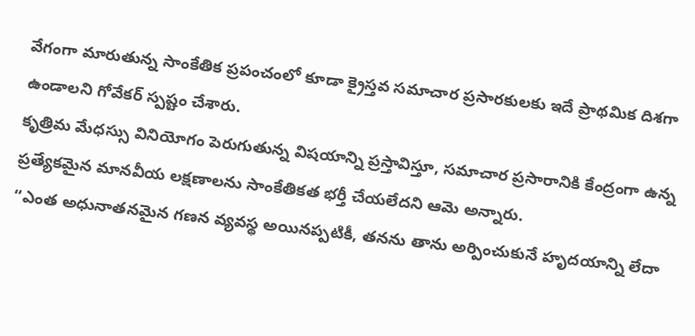వేగంగా మారుతున్న సాంకేతిక ప్రపంచంలో కూడా క్రైస్తవ సమాచార ప్రసారకులకు ఇదే ప్రాథమిక దిశగా ఉండాలని గోవేకర్ స్పష్టం చేశారు.
కృత్రిమ మేధస్సు వినియోగం పెరుగుతున్న విషయాన్ని ప్రస్తావిస్తూ, సమాచార ప్రసారానికి కేంద్రంగా ఉన్న ప్రత్యేకమైన మానవీయ లక్షణాలను సాంకేతికత భర్తీ చేయలేదని ఆమె అన్నారు.
“ఎంత అధునాతనమైన గణన వ్యవస్థ అయినప్పటికీ, తనను తాను అర్పించుకునే హృదయాన్ని లేదా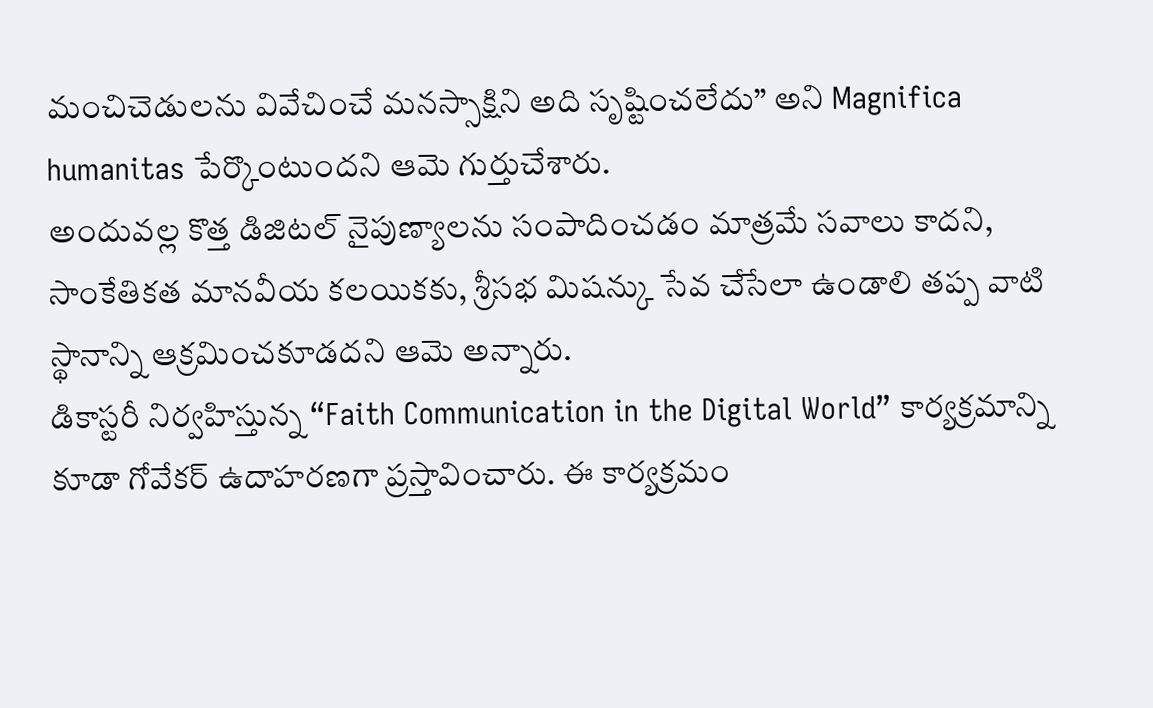మంచిచెడులను వివేచించే మనస్సాక్షిని అది సృష్టించలేదు” అని Magnifica humanitas పేర్కొంటుందని ఆమె గుర్తుచేశారు.
అందువల్ల కొత్త డిజిటల్ నైపుణ్యాలను సంపాదించడం మాత్రమే సవాలు కాదని, సాంకేతికత మానవీయ కలయికకు, శ్రీసభ మిషన్కు సేవ చేసేలా ఉండాలి తప్ప వాటి స్థానాన్ని ఆక్రమించకూడదని ఆమె అన్నారు.
డికాస్టరీ నిర్వహిస్తున్న “Faith Communication in the Digital World” కార్యక్రమాన్ని కూడా గోవేకర్ ఉదాహరణగా ప్రస్తావించారు. ఈ కార్యక్రమం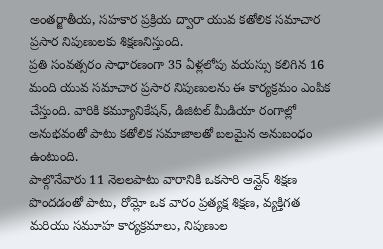అంతర్జాతీయ, సహకార ప్రక్రియ ద్వారా యువ కతోలిక సమాచార ప్రసార నిపుణులకు శిక్షణనిస్తుంది.
ప్రతి సంవత్సరం సాధారణంగా 35 ఏళ్లలోపు వయస్సు కలిగిన 16 మంది యువ సమాచార ప్రసార నిపుణులను ఈ కార్యక్రమం ఎంపిక చేస్తుంది. వారికి కమ్యూనికేషన్, డిజిటల్ మీడియా రంగాల్లో అనుభవంతో పాటు కతోలిక సమాజాలతో బలమైన అనుబంధం ఉంటుంది.
పాల్గొనేవారు 11 నెలలపాటు వారానికి ఒకసారి ఆన్లైన్ శిక్షణ పొందడంతో పాటు, రోమ్లో ఒక వారం ప్రత్యక్ష శిక్షణ, వ్యక్తిగత మరియు సమూహ కార్యక్రమాలు, నిపుణుల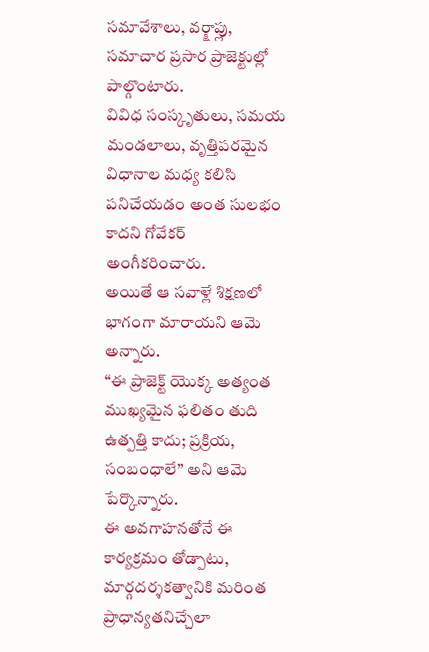సమావేశాలు, వర్క్షాప్లు, సమాచార ప్రసార ప్రాజెక్టుల్లో పాల్గొంటారు.
వివిధ సంస్కృతులు, సమయ మండలాలు, వృత్తిపరమైన విధానాల మధ్య కలిసి పనిచేయడం అంత సులభం కాదని గోవేకర్ అంగీకరించారు.
అయితే ఆ సవాళ్లే శిక్షణలో భాగంగా మారాయని ఆమె అన్నారు.
“ఈ ప్రాజెక్ట్ యొక్క అత్యంత ముఖ్యమైన ఫలితం తుది ఉత్పత్తి కాదు; ప్రక్రియ, సంబంధాలే” అని ఆమె పేర్కొన్నారు.
ఈ అవగాహనతోనే ఈ కార్యక్రమం తోడ్పాటు, మార్గదర్శకత్వానికి మరింత ప్రాధాన్యతనిచ్చేలా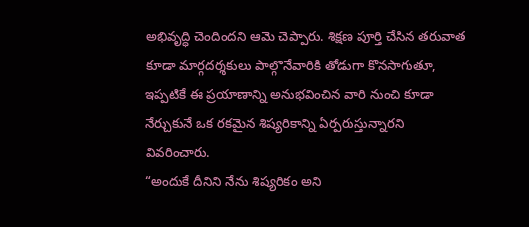అభివృద్ధి చెందిందని ఆమె చెప్పారు. శిక్షణ పూర్తి చేసిన తరువాత కూడా మార్గదర్శకులు పాల్గొనేవారికి తోడుగా కొనసాగుతూ, ఇప్పటికే ఈ ప్రయాణాన్ని అనుభవించిన వారి నుంచి కూడా నేర్చుకునే ఒక రకమైన శిష్యరికాన్ని ఏర్పరుస్తున్నారని వివరించారు.
“అందుకే దీనిని నేను శిష్యరికం అని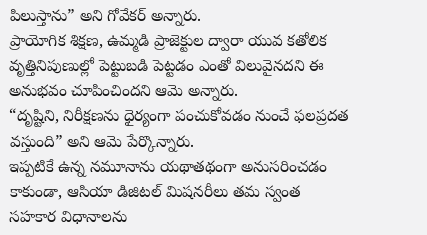పిలుస్తాను” అని గోవేకర్ అన్నారు.
ప్రాయోగిక శిక్షణ, ఉమ్మడి ప్రాజెక్టుల ద్వారా యువ కతోలిక వృత్తినిపుణుల్లో పెట్టుబడి పెట్టడం ఎంతో విలువైనదని ఈ అనుభవం చూపించిందని ఆమె అన్నారు.
“దృష్టిని, నిరీక్షణను ధైర్యంగా పంచుకోవడం నుంచే ఫలప్రదత వస్తుంది” అని ఆమె పేర్కొన్నారు.
ఇప్పటికే ఉన్న నమూనాను యథాతథంగా అనుసరించడం కాకుండా, ఆసియా డిజిటల్ మిషనరీలు తమ స్వంత సహకార విధానాలను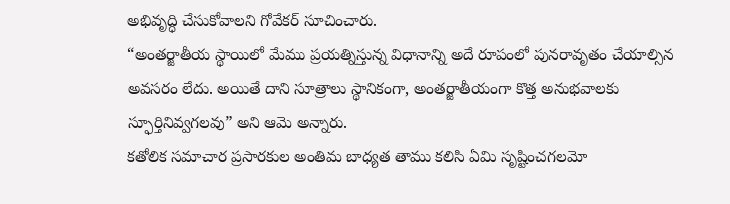అభివృద్ధి చేసుకోవాలని గోవేకర్ సూచించారు.
“అంతర్జాతీయ స్థాయిలో మేము ప్రయత్నిస్తున్న విధానాన్ని అదే రూపంలో పునరావృతం చేయాల్సిన అవసరం లేదు. అయితే దాని సూత్రాలు స్థానికంగా, అంతర్జాతీయంగా కొత్త అనుభవాలకు స్ఫూర్తినివ్వగలవు” అని ఆమె అన్నారు.
కతోలిక సమాచార ప్రసారకుల అంతిమ బాధ్యత తాము కలిసి ఏమి సృష్టించగలమో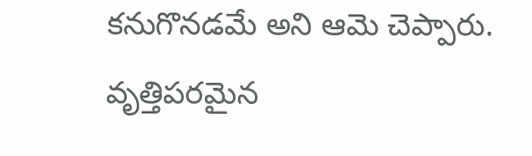కనుగొనడమే అని ఆమె చెప్పారు. వృత్తిపరమైన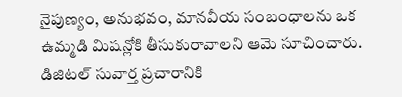నైపుణ్యం, అనుభవం, మానవీయ సంబంధాలను ఒక ఉమ్మడి మిషన్లోకి తీసుకురావాలని ఆమె సూచించారు.
డిజిటల్ సువార్త ప్రచారానికి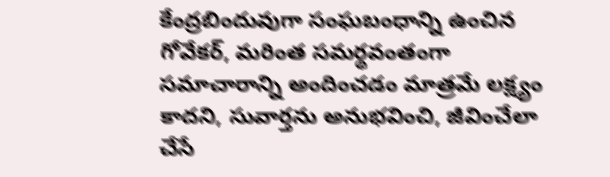కేంద్రబిందువుగా సంఘబంధాన్ని ఉంచిన గోవేకర్, మరింత సమర్థవంతంగా సమాచారాన్ని అందించడం మాత్రమే లక్ష్యం కాదని, సువార్తను అనుభవించి, జీవించేలా చేసే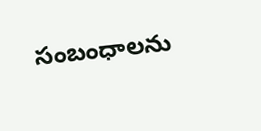సంబంధాలను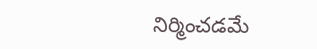నిర్మించడమే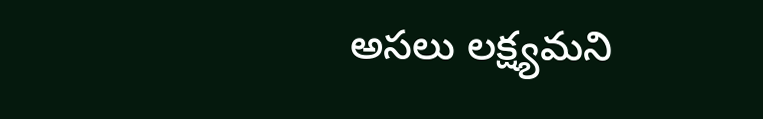అసలు లక్ష్యమని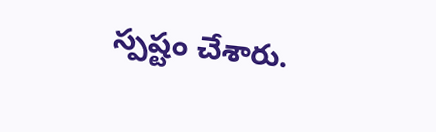స్పష్టం చేశారు.